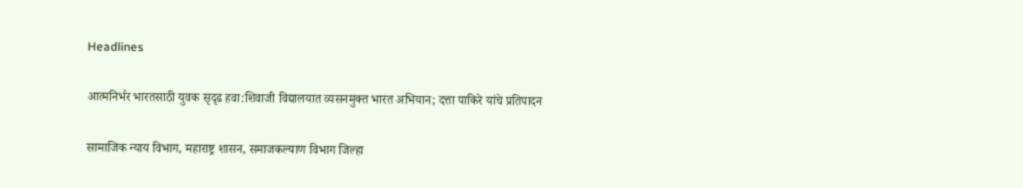Headlines

आत्मनिर्भर भारतसाठी युवक सृदृढ हवा:शिवाजी विद्यालयात व्यसनमुक्त भारत अभियान; दत्ता पाकिरे यांचे प्रतिपादन

सामाजिक न्याय विभाग, महाराष्ट्र शासन, समाजकल्याण विभाग जिल्हा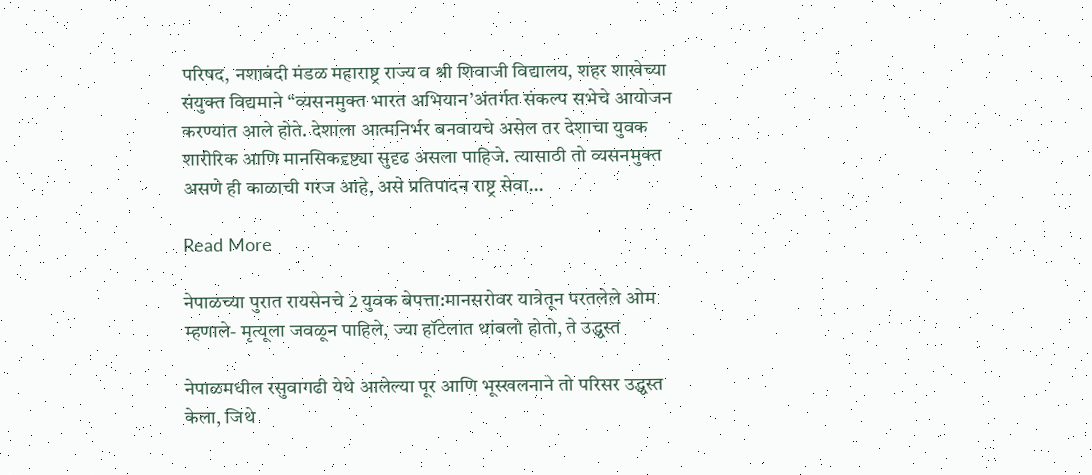परिषद, नशाबंदी मंडळ महाराष्ट्र राज्य व श्री शिवाजी विद्यालय, शहर शाखेच्या संयुक्त विद्यमाने “व्यसनमुक्त भारत अभियान’अंतर्गत संकल्प सभेचे आयोजन करण्यात आले होते. देशाला आत्मनिर्भर बनवायचे असेल तर देशाचा युवक शारीरिक आणि मानसिकदृष्ट्या सुदृढ असला पाहिजे. त्यासाठी तो व्यसनमुक्त असणे ही काळाची गरज आहे, असे प्रतिपादन राष्ट्र सेवा…

Read More

नेपाळच्या पुरात रायसेनचे 2 युवक बेपत्ता:मानसरोवर यात्रेतून परतलेले ओम म्हणाले- मृत्यूला जवळून पाहिले, ज्या हॉटेलात थांबलो होतो, ते उद्ध्वस्त

नेपाळमधील रसुवागढी येथे आलेल्या पूर आणि भूस्खलनाने तो परिसर उद्ध्वस्त केला, जिथे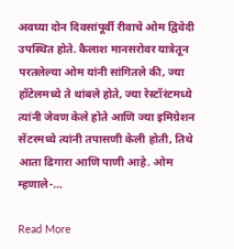अवघ्या दोन दिवसांपूर्वी रीवाचे ओम द्विवेदी उपस्थित होते. कैलाश मानसरोवर यात्रेतून परतलेल्या ओम यांनी सांगितले की, ज्या हॉटेलमध्ये ते थांबले होते, ज्या रेस्टॉरंटमध्ये त्यांनी जेवण केले होते आणि ज्या इमिग्रेशन सेंटरमध्ये त्यांनी तपासणी केली होती, तिथे आता ढिगारा आणि पाणी आहे. ओम म्हणाले-…

Read More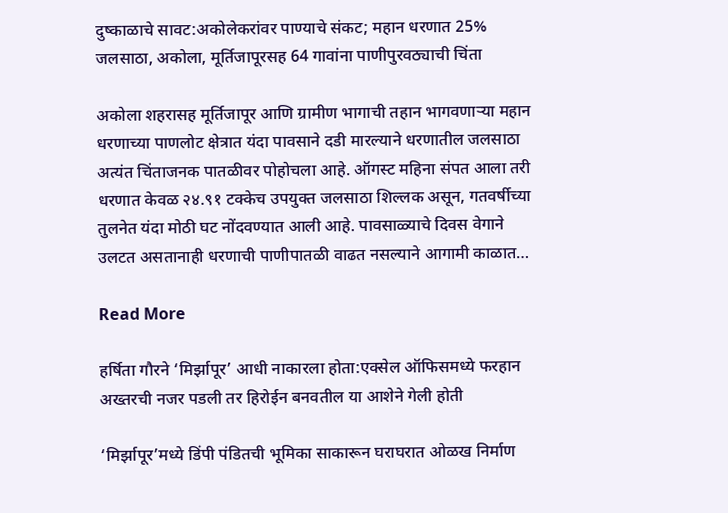दुष्काळाचे सावट:अकोलेकरांवर पाण्याचे संकट; महान धरणात 25% जलसाठा, अकोला, मूर्तिजापूरसह 64 गावांना पाणीपुरवठ्याची चिंता

अकोला शहरासह मूर्तिजापूर आणि ग्रामीण भागाची तहान भागवणाऱ्या महान धरणाच्या पाणलोट क्षेत्रात यंदा पावसाने दडी मारल्याने धरणातील जलसाठा अत्यंत चिंताजनक पातळीवर पोहोचला आहे. ऑगस्ट महिना संपत आला तरी धरणात केवळ २४.९१ टक्केच उपयुक्त जलसाठा शिल्लक असून, गतवर्षीच्या तुलनेत यंदा मोठी घट नोंदवण्यात आली आहे. पावसाळ्याचे दिवस वेगाने उलटत असतानाही धरणाची पाणीपातळी वाढत नसल्याने आगामी काळात…

Read More

हर्षिता गौरने ‘मिर्झापूर’ आधी नाकारला होता:एक्सेल ऑफिसमध्ये फरहान अख्तरची नजर पडली तर हिरोईन बनवतील या आशेने गेली होती

‘मिर्झापूर’मध्ये डिंपी पंडितची भूमिका साकारून घराघरात ओळख निर्माण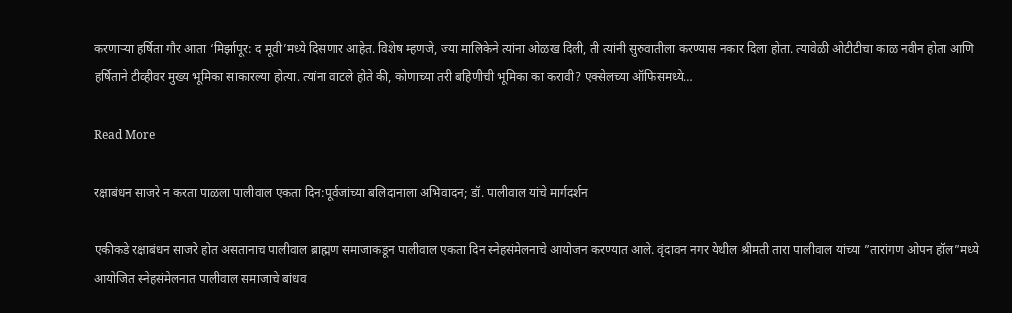करणाऱ्या हर्षिता गौर आता ‘मिर्झापूर: द मूवी’मध्ये दिसणार आहेत. विशेष म्हणजे, ज्या मालिकेने त्यांना ओळख दिली, ती त्यांनी सुरुवातीला करण्यास नकार दिला होता. त्यावेळी ओटीटीचा काळ नवीन होता आणि हर्षिताने टीव्हीवर मुख्य भूमिका साकारल्या होत्या. त्यांना वाटले होते की, कोणाच्या तरी बहिणीची भूमिका का करावी? एक्सेलच्या ऑफिसमध्ये…

Read More

रक्षाबंधन साजरे न करता पाळला पालीवाल एकता दिन:पूर्वजांच्या बलिदानाला अभिवादन; डॉ. पालीवाल यांचे मार्गदर्शन

एकीकडे रक्षाबंधन साजरे होत असतानाच पालीवाल ब्राह्मण समाजाकडून पालीवाल एकता दिन स्नेहसंमेलनाचे आयोजन करण्यात आले. वृंदावन नगर येथील श्रीमती तारा पालीवाल यांच्या ”तारांगण ओपन हॉल”मध्ये आयोजित स्नेहसंमेलनात पालीवाल समाजाचे बांधव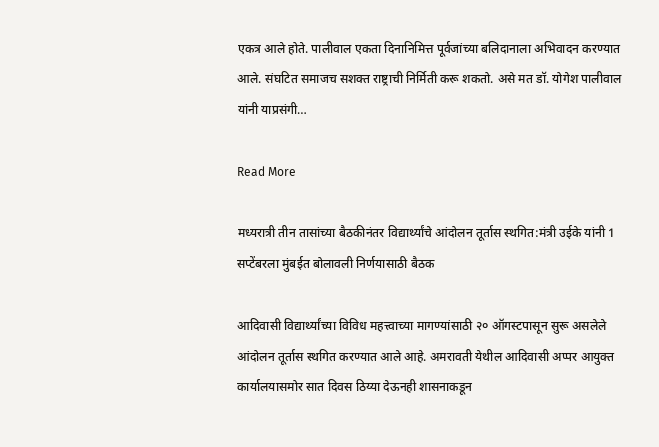एकत्र आले होते. पालीवाल एकता दिनानिमित्त पूर्वजांच्या बलिदानाला अभिवादन करण्यात आले. संघटित समाजच सशक्त राष्ट्राची निर्मिती करू शकतो. असे मत डॉ. योगेश पालीवाल यांनी याप्रसंगी…

Read More

मध्यरात्री तीन तासांच्या बैठकीनंतर विद्यार्थ्यांचे आंदोलन तूर्तास स्थगित:मंत्री उईके यांनी 1 सप्टेंबरला मुंबईत बोलावली निर्णयासाठी बैठक

आदिवासी विद्यार्थ्यांच्या विविध महत्त्वाच्या मागण्यांसाठी २० ऑगस्टपासून सुरू असलेले आंदोलन तूर्तास स्थगित करण्यात आले आहे. अमरावती येथील आदिवासी अप्पर आयुक्त कार्यालयासमोर सात दिवस ठिय्या देऊनही शासनाकडून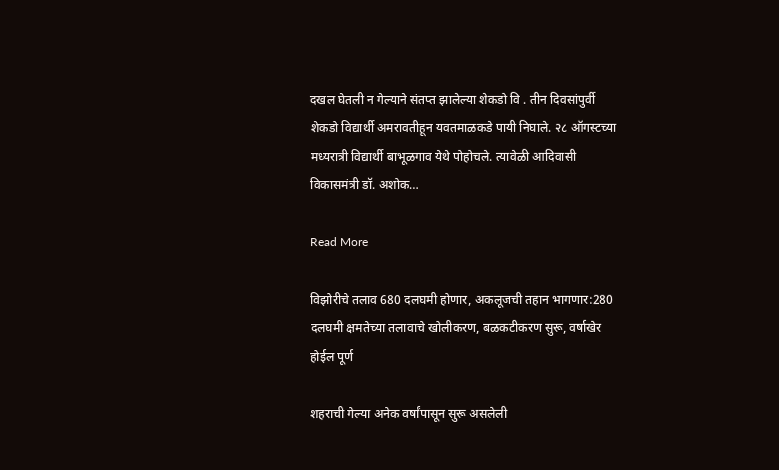दखल घेतली न गेल्याने संतप्त झालेल्या शेकडो वि . तीन दिवसांपुर्वी शेकडो विद्यार्थी अमरावतीहून यवतमाळकडे पायी निघाले. २८ ऑगस्टच्या मध्यरात्री विद्यार्थी बाभूळगाव येथे पोहोचले. त्यावेळी आदिवासी विकासमंत्री डॉ. अशोक…

Read More

विझोरीचे तलाव 680 दलघमी होणार, अकलूजची तहान भागणार:280 दलघमी क्षमतेच्या तलावाचे खोलीकरण, बळकटीकरण सुरू, वर्षाखेर होईल पूर्ण

शहराची गेल्या अनेक वर्षांपासून सुरू असलेली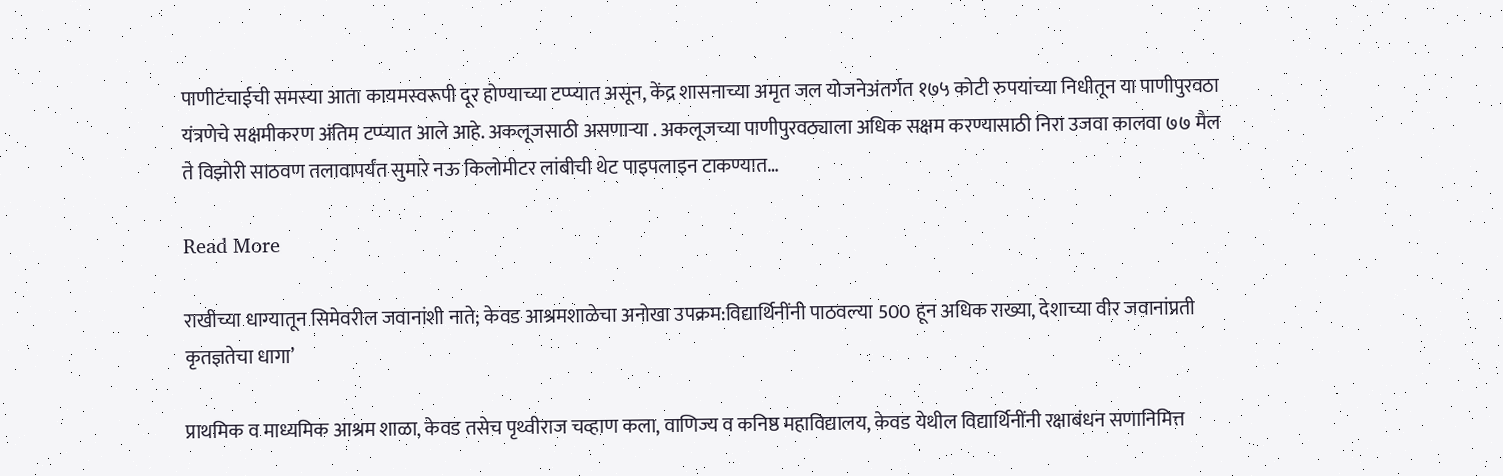पाणीटंचाईची समस्या आता कायमस्वरूपी दूर होण्याच्या टप्प्यात असून, केंद्र शासनाच्या अमृत जल योजनेअंतर्गत १७५ कोटी रुपयांच्या निधीतून या पाणीपुरवठा यंत्रणेचे सक्षमीकरण अंतिम टप्प्यात आले आहे. अकलूजसाठी असणाऱ्या . अकलूजच्या पाणीपुरवठ्याला अधिक सक्षम करण्यासाठी निरा उजवा कालवा ७७ मैल ते विझोरी साठवण तलावापर्यंत सुमारे नऊ किलोमीटर लांबीची थेट पाइपलाइन टाकण्यात…

Read More

राखीच्या धाग्यातून सिमेवरील जवानांशी नाते; केवड आश्रमशाळेचा अनोखा उपक्रम:विद्यार्थिनींनी पाठवल्या 500 हून अधिक राख्या, देशाच्या वीर जवानांप्रती कृतज्ञतेचा धागा’

प्राथमिक व माध्यमिक आश्रम शाळा, केवड तसेच पृथ्वीराज चव्हाण कला, वाणिज्य व कनिष्ठ महाविद्यालय, केवड येथील विद्यार्थिनींनी रक्षाबंधन सणानिमित्त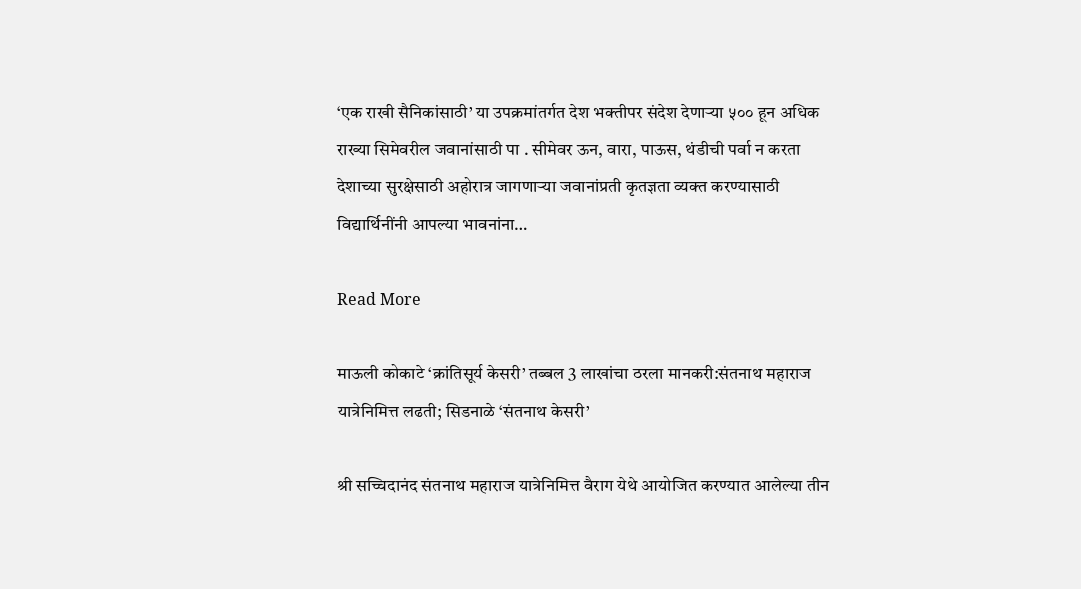‘एक राखी सैनिकांसाठी’ या उपक्रमांतर्गत देश भक्तीपर संदेश देणाऱ्या ५०० हून अधिक राख्या सिमेवरील जवानांसाठी पा . सीमेवर ऊन, वारा, पाऊस, थंडीची पर्वा न करता देशाच्या सुरक्षेसाठी अहोरात्र जागणाऱ्या जवानांप्रती कृतज्ञता व्यक्त करण्यासाठी विद्यार्थिनींनी आपल्या भावनांना…

Read More

माऊली कोकाटे ‘क्रांतिसूर्य केसरी’ तब्बल 3 लाखांचा ठरला मानकरी:संतनाथ महाराज यात्रेनिमित्त लढती; सिडनाळे ‘संतनाथ केसरी’

श्री सच्चिदानंद संतनाथ महाराज यात्रेनिमित्त वैराग येथे आयोजित करण्यात आलेल्या तीन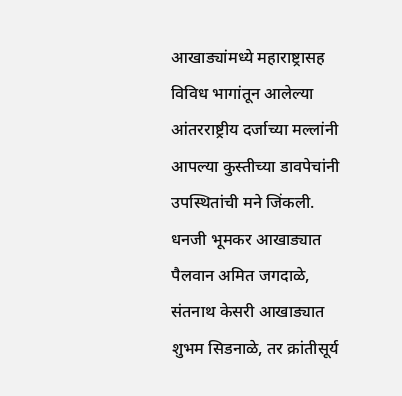आखाड्यांमध्ये महाराष्ट्रासह विविध भागांतून आलेल्या आंतरराष्ट्रीय दर्जाच्या मल्लांनी आपल्या कुस्तीच्या डावपेचांनी उपस्थितांची मने जिंकली. धनजी भूमकर आखाड्यात पैलवान अमित जगदाळे, संतनाथ केसरी आखाड्यात शुभम सिडनाळे, तर क्रांतीसूर्य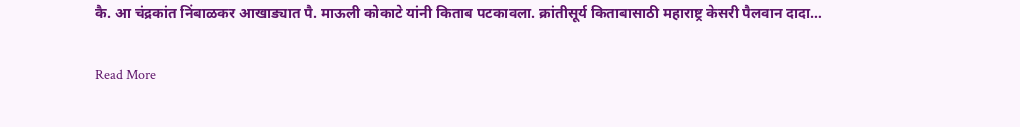कै. आ चंद्रकांत निंबाळकर आखाड्यात पै. माऊली कोकाटे यांनी किताब पटकावला. क्रांतीसूर्य किताबासाठी महाराष्ट्र केसरी पैलवान दादा…

Read More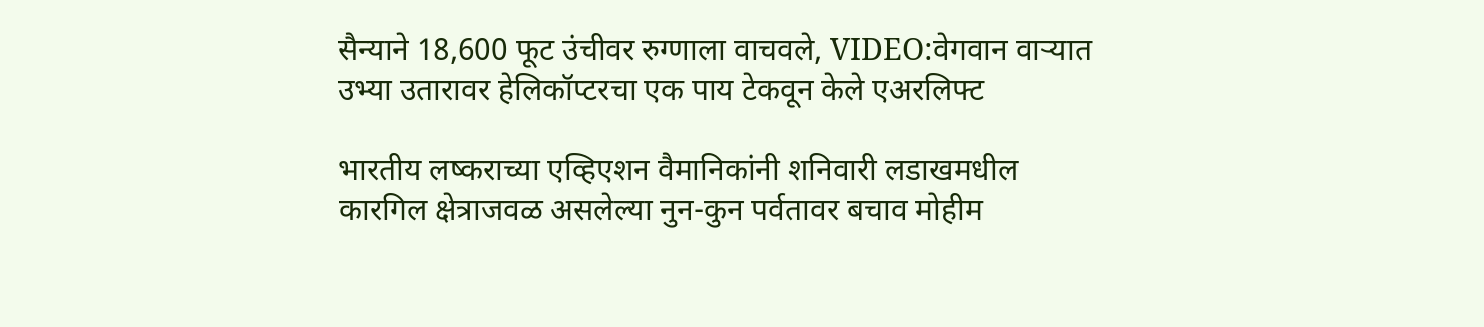सैन्याने 18,600 फूट उंचीवर रुग्णाला वाचवले, VIDEO:वेगवान वाऱ्यात उभ्या उतारावर हेलिकॉप्टरचा एक पाय टेकवून केले एअरलिफ्ट

भारतीय लष्कराच्या एव्हिएशन वैमानिकांनी शनिवारी लडाखमधील कारगिल क्षेत्राजवळ असलेल्या नुन-कुन पर्वतावर बचाव मोहीम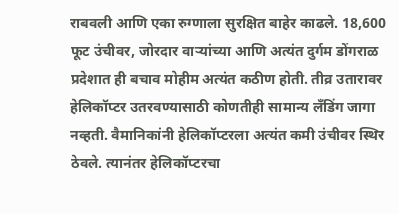राबवली आणि एका रुग्णाला सुरक्षित बाहेर काढले. 18,600 फूट उंचीवर, जोरदार वाऱ्यांच्या आणि अत्यंत दुर्गम डोंगराळ प्रदेशात ही बचाव मोहीम अत्यंत कठीण होती. तीव्र उतारावर हेलिकॉप्टर उतरवण्यासाठी कोणतीही सामान्य लँडिंग जागा नव्हती. वैमानिकांनी हेलिकॉप्टरला अत्यंत कमी उंचीवर स्थिर ठेवले. त्यानंतर हेलिकॉप्टरचा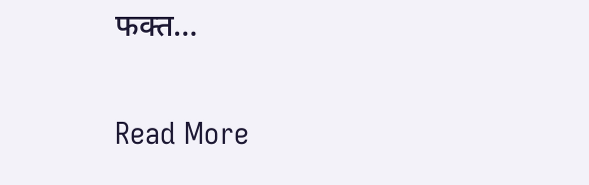फक्त…

Read More